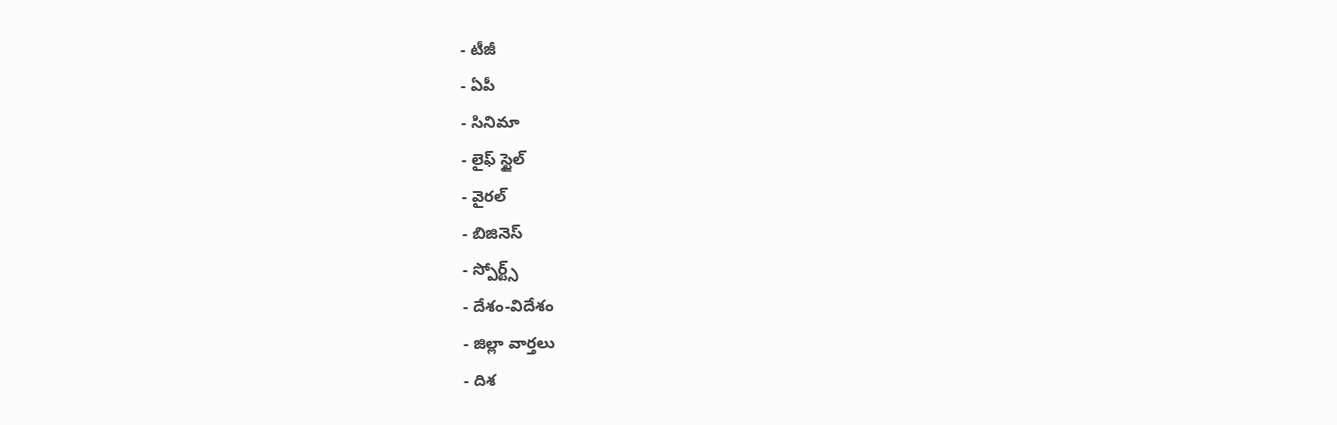- టీజీ
- ఏపీ
- సినిమా
- లైఫ్ స్టైల్
- వైరల్
- బిజినెస్
- స్పోర్ట్స్
- దేశం-విదేశం
- జిల్లా వార్తలు
- దిశ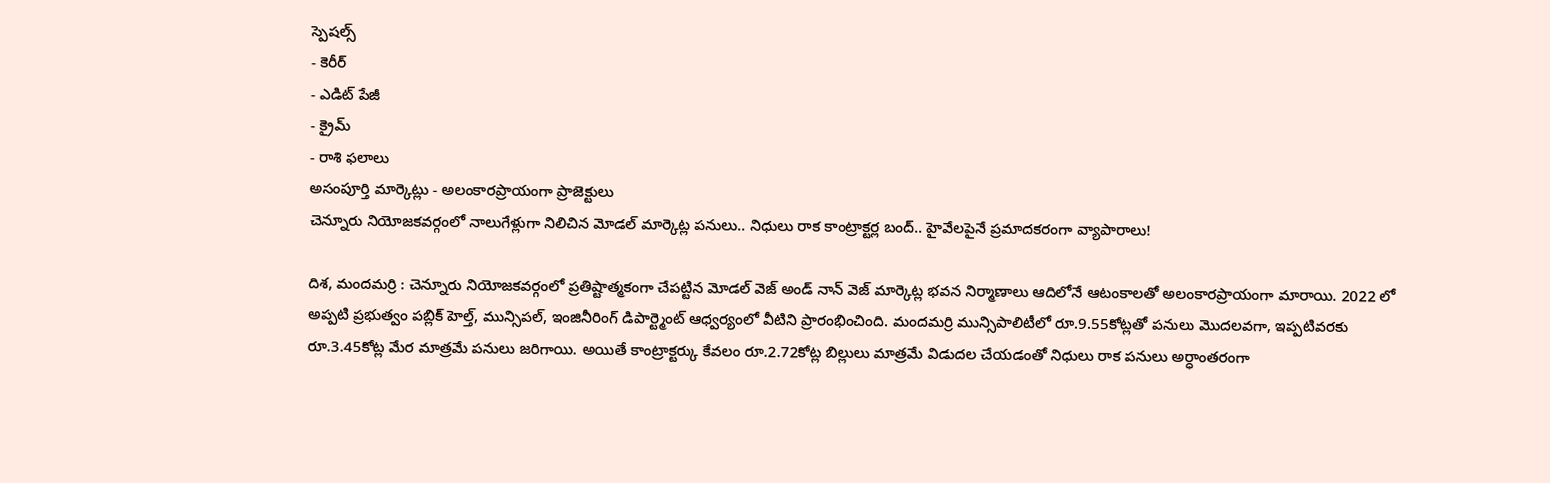స్పెషల్స్
- కెరీర్
- ఎడిట్ పేజీ
- క్రైమ్
- రాశి ఫలాలు
అసంపూర్తి మార్కెట్లు - అలంకారప్రాయంగా ప్రాజెక్టులు
చెన్నూరు నియోజకవర్గంలో నాలుగేళ్లుగా నిలిచిన మోడల్ మార్కెట్ల పనులు.. నిధులు రాక కాంట్రాక్టర్ల బంద్.. హైవేలపైనే ప్రమాదకరంగా వ్యాపారాలు!

దిశ, మందమర్రి : చెన్నూరు నియోజకవర్గంలో ప్రతిష్టాత్మకంగా చేపట్టిన మోడల్ వెజ్ అండ్ నాన్ వెజ్ మార్కెట్ల భవన నిర్మాణాలు ఆదిలోనే ఆటంకాలతో అలంకారప్రాయంగా మారాయి. 2022 లో అప్పటి ప్రభుత్వం పబ్లిక్ హెల్త్, మున్సిపల్, ఇంజినీరింగ్ డిపార్ట్మెంట్ ఆధ్వర్యంలో వీటిని ప్రారంభించింది. మందమర్రి మున్సిపాలిటీలో రూ.9.55కోట్లతో పనులు మొదలవగా, ఇప్పటివరకు రూ.3.45కోట్ల మేర మాత్రమే పనులు జరిగాయి. అయితే కాంట్రాక్టర్కు కేవలం రూ.2.72కోట్ల బిల్లులు మాత్రమే విడుదల చేయడంతో నిధులు రాక పనులు అర్ధాంతరంగా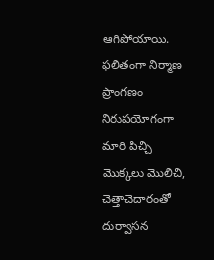ఆగిపోయాయి. ఫలితంగా నిర్మాణ ప్రాంగణం నిరుపయోగంగా మారి పిచ్చి మొక్కలు మొలిచి, చెత్తాచెదారంతో దుర్వాసన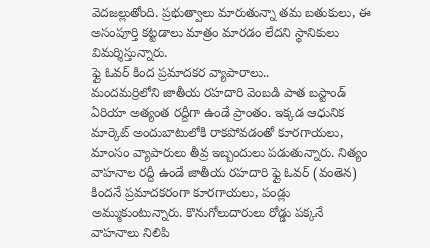వెదజల్లుతోంది. ప్రభుత్వాలు మారుతున్నా తమ బతుకులు, ఈ అసంపూర్తి కట్టడాలు మాత్రం మారడం లేదని స్థానికులు విమర్శిస్తున్నారు.
ఫ్లై ఓవర్ కింద ప్రమాదకర వ్యాపారాలు..
మందమర్రిలోని జాతీయ రహదారి వెంబడి పాత బస్టాండ్ ఏరియా అత్యంత రద్దీగా ఉండే ప్రాంతం. ఇక్కడ ఆధునిక మార్కెట్ అందుబాటులోకి రాకపోవడంతో కూరగాయలు, మాంసం వ్యాపారులు తీవ్ర ఇబ్బందులు పడుతున్నారు. నిత్యం వాహనాల రద్దీ ఉండే జాతీయ రహదారి ఫ్లై ఓవర్ (వంతెన) కిందనే ప్రమాదకరంగా కూరగాయలు, పండ్లు అమ్ముకుంటున్నారు. కొనుగోలుదారులు రోడ్డు పక్కనే వాహనాలు నిలిపి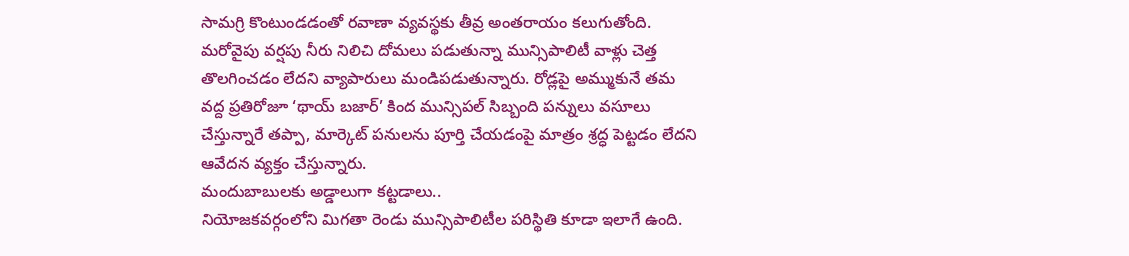సామగ్రి కొంటుండడంతో రవాణా వ్యవస్థకు తీవ్ర అంతరాయం కలుగుతోంది. మరోవైపు వర్షపు నీరు నిలిచి దోమలు పడుతున్నా మున్సిపాలిటీ వాళ్లు చెత్త తొలగించడం లేదని వ్యాపారులు మండిపడుతున్నారు. రోడ్లపై అమ్ముకునే తమ వద్ద ప్రతిరోజూ ‘థాయ్ బజార్’ కింద మున్సిపల్ సిబ్బంది పన్నులు వసూలు చేస్తున్నారే తప్పా, మార్కెట్ పనులను పూర్తి చేయడంపై మాత్రం శ్రద్ధ పెట్టడం లేదని ఆవేదన వ్యక్తం చేస్తున్నారు.
మందుబాబులకు అడ్డాలుగా కట్టడాలు..
నియోజకవర్గంలోని మిగతా రెండు మున్సిపాలిటీల పరిస్థితి కూడా ఇలాగే ఉంది.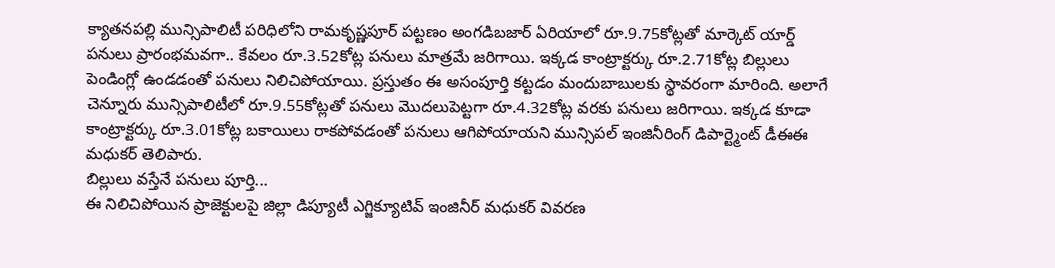క్యాతనపల్లి మున్సిపాలిటీ పరిధిలోని రామకృష్ణపూర్ పట్టణం అంగడిబజార్ ఏరియాలో రూ.9.75కోట్లతో మార్కెట్ యార్డ్ పనులు ప్రారంభమవగా.. కేవలం రూ.3.52కోట్ల పనులు మాత్రమే జరిగాయి. ఇక్కడ కాంట్రాక్టర్కు రూ.2.71కోట్ల బిల్లులు పెండింగ్లో ఉండడంతో పనులు నిలిచిపోయాయి. ప్రస్తుతం ఈ అసంపూర్తి కట్టడం మందుబాబులకు స్థావరంగా మారింది. అలాగే చెన్నూరు మున్సిపాలిటీలో రూ.9.55కోట్లతో పనులు మొదలుపెట్టగా రూ.4.32కోట్ల వరకు పనులు జరిగాయి. ఇక్కడ కూడా కాంట్రాక్టర్కు రూ.3.01కోట్ల బకాయిలు రాకపోవడంతో పనులు ఆగిపోయాయని మున్సిపల్ ఇంజినీరింగ్ డిపార్ట్మెంట్ డీఈఈ మధుకర్ తెలిపారు.
బిల్లులు వస్తేనే పనులు పూర్తి...
ఈ నిలిచిపోయిన ప్రాజెక్టులపై జిల్లా డిప్యూటీ ఎగ్జిక్యూటివ్ ఇంజినీర్ మధుకర్ వివరణ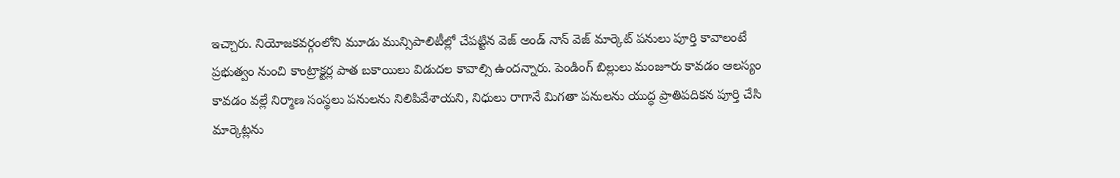ఇచ్చారు. నియోజకవర్గంలోని మూడు మున్సిపాలిటీల్లో చేపట్టిన వెజ్ అండ్ నాన్ వెజ్ మార్కెట్ పనులు పూర్తి కావాలంటే ప్రభుత్వం నుంచి కాంట్రాక్టర్ల పాత బకాయిలు విడుదల కావాల్సి ఉందన్నారు. పెండింగ్ బిల్లులు మంజూరు కావడం ఆలస్యం కావడం వల్లే నిర్మాణ సంస్థలు పనులను నిలిపివేశాయని, నిధులు రాగానే మిగతా పనులను యుద్ధ ప్రాతిపదికన పూర్తి చేసి మార్కెట్లను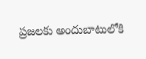ప్రజలకు అందుబాటులోకి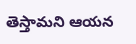తెస్తామని ఆయన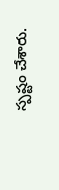స్పష్టం చేశారు.